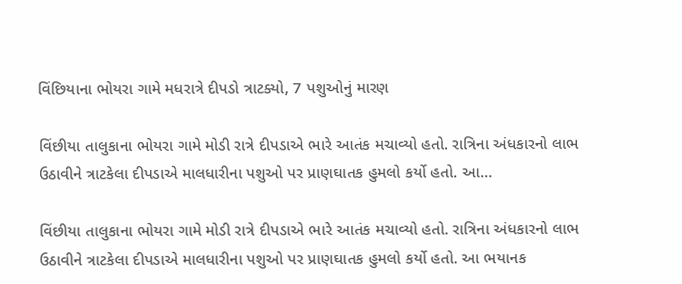વિંછિયાના ભોયરા ગામે મધરાત્રે દીપડો ત્રાટક્યો, 7 પશુઓનું મારણ

વિંછીયા તાલુકાના ભોયરા ગામે મોડી રાત્રે દીપડાએ ભારે આતંક મચાવ્યો હતો. રાત્રિના અંધકારનો લાભ ઉઠાવીને ત્રાટકેલા દીપડાએ માલધારીના પશુઓ પર પ્રાણઘાતક હુમલો કર્યો હતો. આ…

વિંછીયા તાલુકાના ભોયરા ગામે મોડી રાત્રે દીપડાએ ભારે આતંક મચાવ્યો હતો. રાત્રિના અંધકારનો લાભ ઉઠાવીને ત્રાટકેલા દીપડાએ માલધારીના પશુઓ પર પ્રાણઘાતક હુમલો કર્યો હતો. આ ભયાનક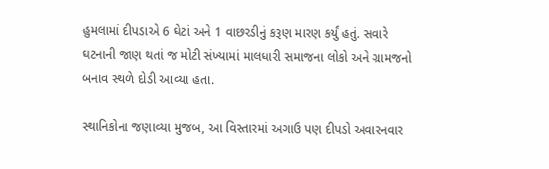હુમલામાં દીપડાએ 6 ઘેટાં અને 1 વાછરડીનું કરૂણ મારણ કર્યું હતું. સવારે ઘટનાની જાણ થતાં જ મોટી સંખ્યામાં માલધારી સમાજના લોકો અને ગ્રામજનો બનાવ સ્થળે દોડી આવ્યા હતા.

સ્થાનિકોના જણાવ્યા મુજબ, આ વિસ્તારમાં અગાઉ પણ દીપડો અવારનવાર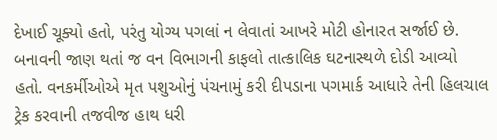દેખાઈ ચૂક્યો હતો, પરંતુ યોગ્ય પગલાં ન લેવાતાં આખરે મોટી હોનારત સર્જાઈ છે. બનાવની જાણ થતાં જ વન વિભાગની કાફલો તાત્કાલિક ઘટનાસ્થળે દોડી આવ્યો હતો. વનકર્મીઓએ મૃત પશુઓનું પંચનામું કરી દીપડાના પગમાર્ક આધારે તેની હિલચાલ ટ્રેક કરવાની તજવીજ હાથ ધરી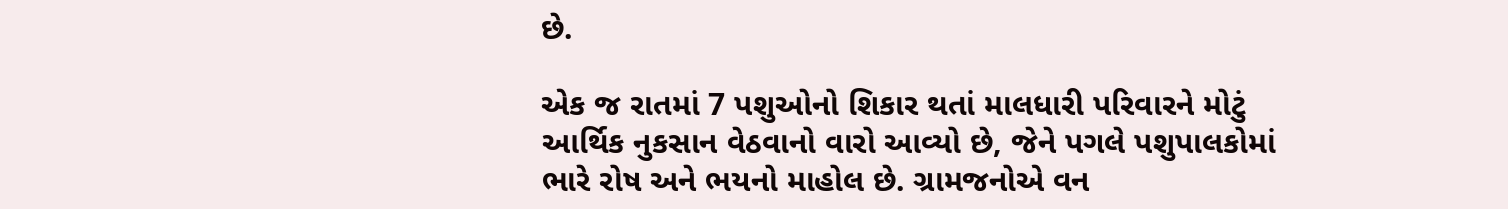છે.

એક જ રાતમાં 7 પશુઓનો શિકાર થતાં માલધારી પરિવારને મોટું આર્થિક નુકસાન વેઠવાનો વારો આવ્યો છે, જેને પગલે પશુપાલકોમાં ભારે રોષ અને ભયનો માહોલ છે. ગ્રામજનોએ વન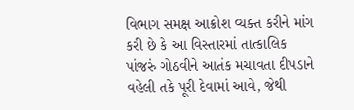વિભાગ સમક્ષ આક્રોશ વ્યક્ત કરીને માંગ કરી છે કે આ વિસ્તારમાં તાત્કાલિક પાંજરું ગોઠવીને આતંક મચાવતા દીપડાને વહેલી તકે પૂરી દેવામાં આવે, જેથી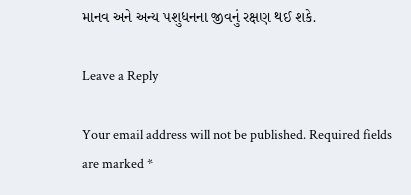માનવ અને અન્ય પશુધનના જીવનું રક્ષણ થઈ શકે.

Leave a Reply

Your email address will not be published. Required fields are marked *